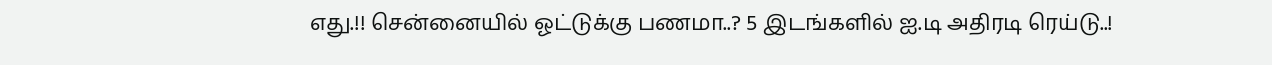எது.!! சென்னையில் ஓட்டுக்கு பணமா..? 5 இடங்களில் ஐ.டி அதிரடி ரெய்டு..!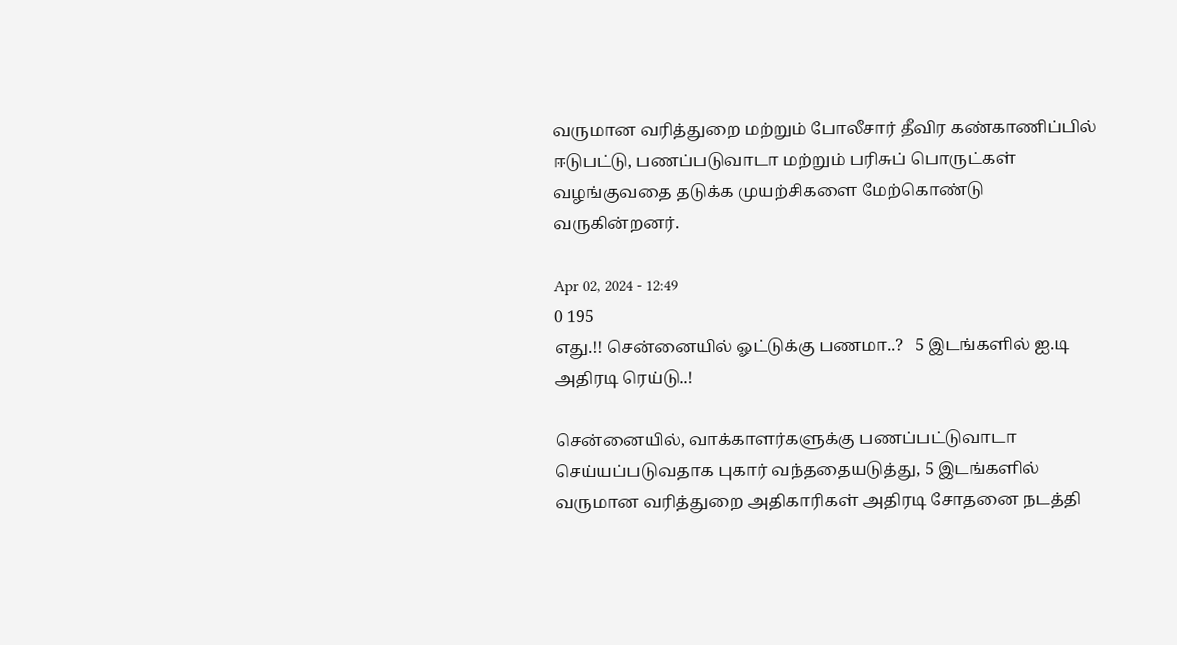வருமான வரித்துறை மற்றும் போலீசார் தீவிர கண்காணிப்பில் ஈடுபட்டு, பணப்படுவாடா மற்றும் பரிசுப் பொருட்கள் வழங்குவதை தடுக்க முயற்சிகளை மேற்கொண்டு வருகின்றனர்.

Apr 02, 2024 - 12:49
0 195
எது.!! சென்னையில் ஓட்டுக்கு பணமா..?   5 இடங்களில் ஐ.டி அதிரடி ரெய்டு..!

சென்னையில், வாக்காளர்களுக்கு பணப்பட்டுவாடா செய்யப்படுவதாக புகார் வந்ததையடுத்து, 5 இடங்களில் வருமான வரித்துறை அதிகாரிகள் அதிரடி சோதனை நடத்தி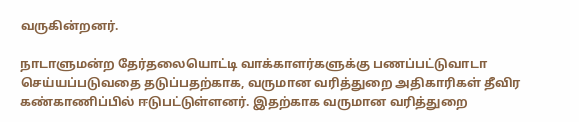வருகின்றனர்.

நாடாளுமன்ற தேர்தலையொட்டி வாக்காளர்களுக்கு பணப்பட்டுவாடா செய்யப்படுவதை தடுப்பதற்காக, வருமான வரித்துறை அதிகாரிகள் தீவிர கண்காணிப்பில் ஈடுபட்டுள்ளனர். இதற்காக வருமான வரித்துறை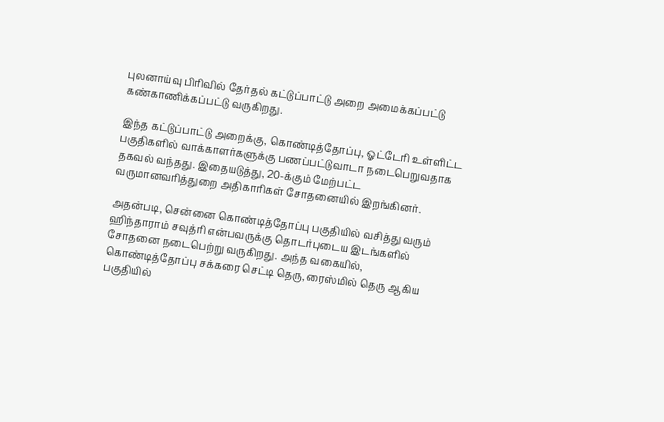புலனாய்வு பிரிவில் தேர்தல் கட்டுப்பாட்டு அறை அமைக்கப்பட்டு கண்காணிக்கப்பட்டு வருகிறது.

இந்த கட்டுப்பாட்டு அறைக்கு, கொண்டித்தோப்பு, ஓட்டேரி உள்ளிட்ட பகுதிகளில் வாக்காளர்களுக்கு பணப்பட்டுவாடா நடைபெறுவதாக தகவல் வந்தது. இதையடுத்து, 20-க்கும் மேற்பட்ட வருமானவரித்துறை அதிகாரிகள் சோதனையில் இறங்கினர்.

அதன்படி, சென்னை கொண்டித்தோப்பு பகுதியில் வசித்து வரும் ஹிந்தாராம் சவுத்ரி என்பவருக்கு தொடர்புடைய இடங்களில் சோதனை நடைபெற்று வருகிறது. அந்த வகையில், கொண்டித்தோப்பு சக்கரை செட்டி தெரு, ரைஸ்மில் தெரு ஆகிய பகுதியில்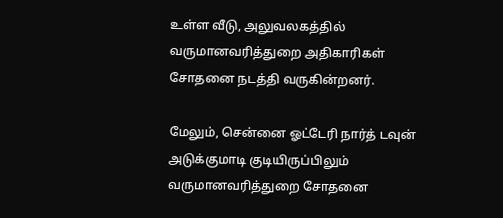உள்ள வீடு, அலுவலகத்தில் வருமானவரித்துறை அதிகாரிகள் சோதனை நடத்தி வருகின்றனர்.

மேலும், சென்னை ஓட்டேரி நார்த் டவுன் அடுக்குமாடி குடியிருப்பிலும் வருமானவரித்துறை சோதனை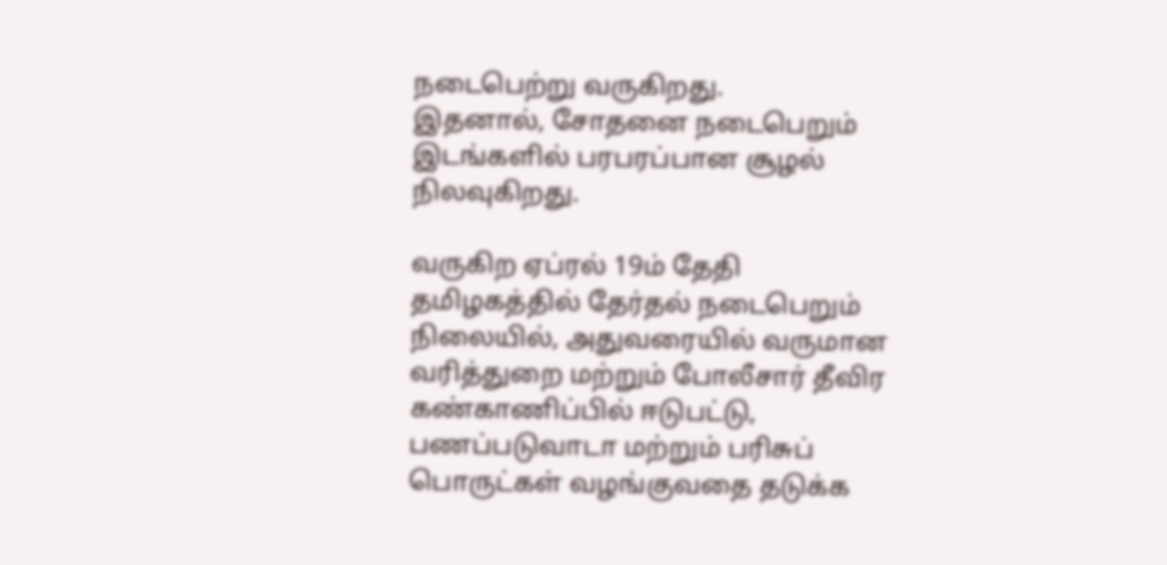நடைபெற்று வருகிறது.
இதனால், சோதனை நடைபெறும் இடங்களில் பரபரப்பான சூழல் நிலவுகிறது.

வருகிற ஏப்ரல் 19ம் தேதி தமிழகத்தில் தேர்தல் நடைபெறும் நிலையில், அதுவரையில் வருமான வரித்துறை மற்றும் போலீசார் தீவிர கண்காணிப்பில் ஈடுபட்டு, பணப்படுவாடா மற்றும் பரிசுப் பொருட்கள் வழங்குவதை தடுக்க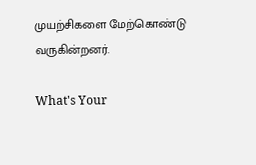முயற்சிகளை மேற்கொண்டு வருகின்றனர்.

What's Your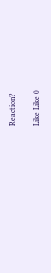Reaction?

Like Like 0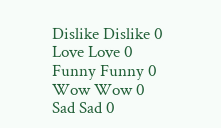Dislike Dislike 0
Love Love 0
Funny Funny 0
Wow Wow 0
Sad Sad 0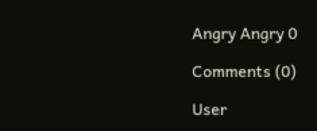Angry Angry 0

Comments (0)

User